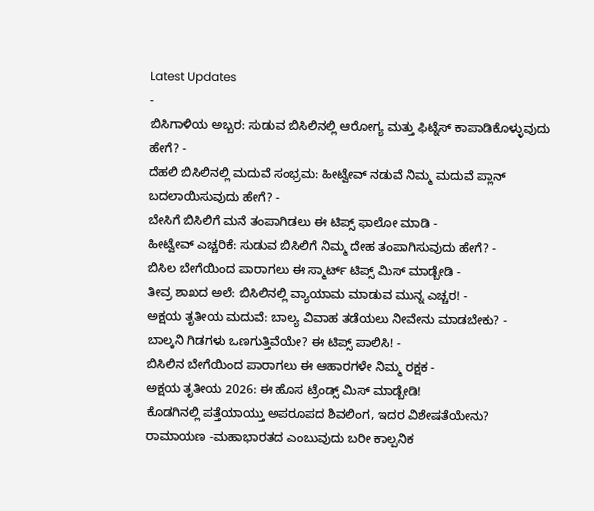Latest Updates
-
ಬಿಸಿಗಾಳಿಯ ಅಬ್ಬರ: ಸುಡುವ ಬಿಸಿಲಿನಲ್ಲಿ ಆರೋಗ್ಯ ಮತ್ತು ಫಿಟ್ನೆಸ್ ಕಾಪಾಡಿಕೊಳ್ಳುವುದು ಹೇಗೆ? -
ದೆಹಲಿ ಬಿಸಿಲಿನಲ್ಲಿ ಮದುವೆ ಸಂಭ್ರಮ: ಹೀಟ್ವೇವ್ ನಡುವೆ ನಿಮ್ಮ ಮದುವೆ ಪ್ಲಾನ್ ಬದಲಾಯಿಸುವುದು ಹೇಗೆ? -
ಬೇಸಿಗೆ ಬಿಸಿಲಿಗೆ ಮನೆ ತಂಪಾಗಿಡಲು ಈ ಟಿಪ್ಸ್ ಫಾಲೋ ಮಾಡಿ -
ಹೀಟ್ವೇವ್ ಎಚ್ಚರಿಕೆ: ಸುಡುವ ಬಿಸಿಲಿಗೆ ನಿಮ್ಮ ದೇಹ ತಂಪಾಗಿಸುವುದು ಹೇಗೆ? -
ಬಿಸಿಲ ಬೇಗೆಯಿಂದ ಪಾರಾಗಲು ಈ ಸ್ಮಾರ್ಟ್ ಟಿಪ್ಸ್ ಮಿಸ್ ಮಾಡ್ಬೇಡಿ -
ತೀವ್ರ ಶಾಖದ ಅಲೆ: ಬಿಸಿಲಿನಲ್ಲಿ ವ್ಯಾಯಾಮ ಮಾಡುವ ಮುನ್ನ ಎಚ್ಚರ! -
ಅಕ್ಷಯ ತೃತೀಯ ಮದುವೆ: ಬಾಲ್ಯ ವಿವಾಹ ತಡೆಯಲು ನೀವೇನು ಮಾಡಬೇಕು? -
ಬಾಲ್ಕನಿ ಗಿಡಗಳು ಒಣಗುತ್ತಿವೆಯೇ? ಈ ಟಿಪ್ಸ್ ಪಾಲಿಸಿ! -
ಬಿಸಿಲಿನ ಬೇಗೆಯಿಂದ ಪಾರಾಗಲು ಈ ಆಹಾರಗಳೇ ನಿಮ್ಮ ರಕ್ಷಕ -
ಅಕ್ಷಯ ತೃತೀಯ 2026: ಈ ಹೊಸ ಟ್ರೆಂಡ್ಸ್ ಮಿಸ್ ಮಾಡ್ಬೇಡಿ!
ಕೊಡಗಿನಲ್ಲಿ ಪತ್ತೆಯಾಯ್ತು ಅಪರೂಪದ ಶಿವಲಿಂಗ, ಇದರ ವಿಶೇಷತೆಯೇನು?
ರಾಮಾಯಣ -ಮಹಾಭಾರತದ ಎಂಬುವುದು ಬರೀ ಕಾಲ್ಪನಿಕ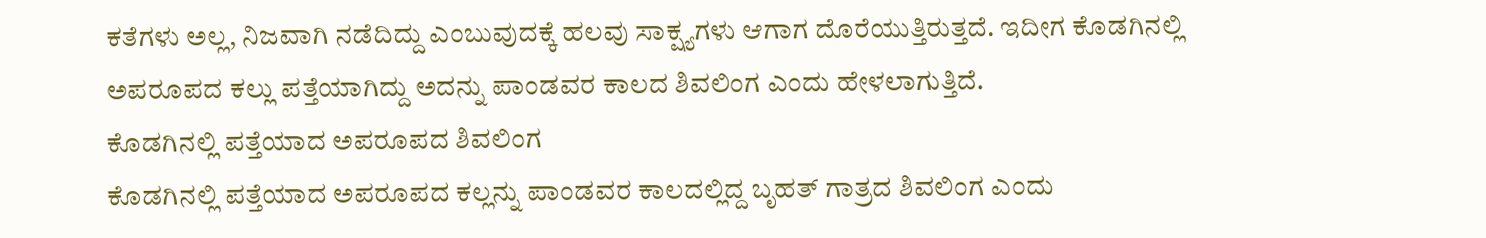ಕತೆಗಳು ಅಲ್ಲ, ನಿಜವಾಗಿ ನಡೆದಿದ್ದು ಎಂಬುವುದಕ್ಕೆ ಹಲವು ಸಾಕ್ಷ್ಯಗಳು ಆಗಾಗ ದೊರೆಯುತ್ತಿರುತ್ತದೆ. ಇದೀಗ ಕೊಡಗಿನಲ್ಲಿ ಅಪರೂಪದ ಕಲ್ಲು ಪತ್ತೆಯಾಗಿದ್ದು ಅದನ್ನು ಪಾಂಡವರ ಕಾಲದ ಶಿವಲಿಂಗ ಎಂದು ಹೇಳಲಾಗುತ್ತಿದೆ.
ಕೊಡಗಿನಲ್ಲಿ ಪತ್ತೆಯಾದ ಅಪರೂಪದ ಶಿವಲಿಂಗ
ಕೊಡಗಿನಲ್ಲಿ ಪತ್ತೆಯಾದ ಅಪರೂಪದ ಕಲ್ಲನ್ನು ಪಾಂಡವರ ಕಾಲದಲ್ಲಿದ್ದ ಬೃಹತ್ ಗಾತ್ರದ ಶಿವಲಿಂಗ ಎಂದು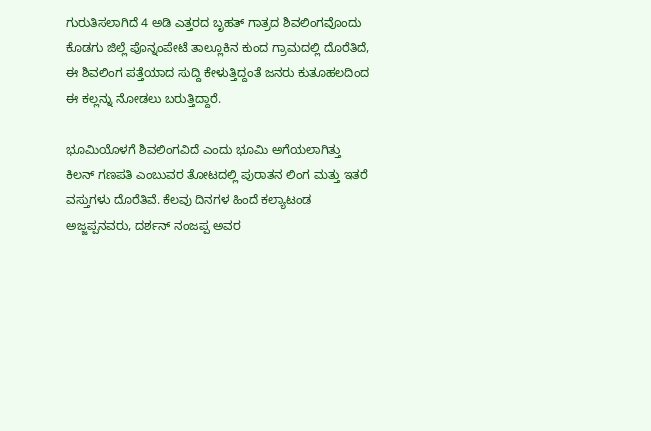ಗುರುತಿಸಲಾಗಿದೆ 4 ಅಡಿ ಎತ್ತರದ ಬೃಹತ್ ಗಾತ್ರದ ಶಿವಲಿಂಗವೊಂದು ಕೊಡಗು ಜಿಲ್ಲೆ ಪೊನ್ನಂಪೇಟೆ ತಾಲ್ಲೂಕಿನ ಕುಂದ ಗ್ರಾಮದಲ್ಲಿ ದೊರೆತಿದೆ, ಈ ಶಿವಲಿಂಗ ಪತ್ತೆಯಾದ ಸುದ್ದಿ ಕೇಳುತ್ತಿದ್ದಂತೆ ಜನರು ಕುತೂಹಲದಿಂದ ಈ ಕಲ್ಲನ್ನು ನೋಡಲು ಬರುತ್ತಿದ್ದಾರೆ.

ಭೂಮಿಯೊಳಗೆ ಶಿವಲಿಂಗವಿದೆ ಎಂದು ಭೂಮಿ ಅಗೆಯಲಾಗಿತ್ತು
ಕಿಲನ್ ಗಣಪತಿ ಎಂಬುವರ ತೋಟದಲ್ಲಿ ಪುರಾತನ ಲಿಂಗ ಮತ್ತು ಇತರೆ ವಸ್ತುಗಳು ದೊರೆತಿವೆ. ಕೆಲವು ದಿನಗಳ ಹಿಂದೆ ಕಲ್ಯಾಟಂಡ ಅಜ್ಜಪ್ಪನವರು, ದರ್ಶನ್ ನಂಜಪ್ಪ ಅವರ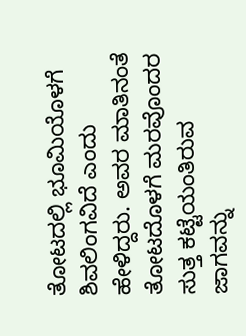ತೋಟದಲ್ಲಿ ಭೂಮಿಯೊಳಗೆ ಶಿವಲಿಂಗವಿದೆ ಎಂದು ಹೇಳಿದ್ದರು. ಅವರ ಮಾತಿನಂತೆ ತೋಟದೊಳಗೆ ಮರವೊಂದರ ಸುತ್ತ ಕಟ್ಟೆಯಂತಿರುವ ಜಾಗವನ್ನು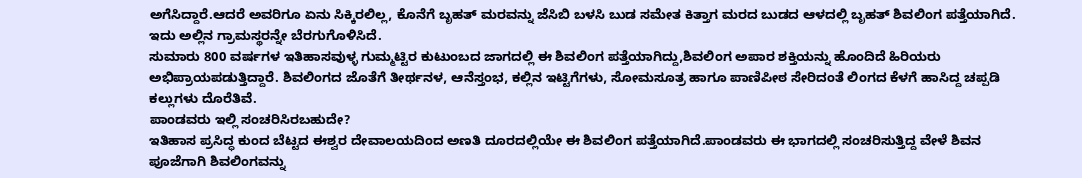ಅಗೆಸಿದ್ದಾರೆ.ಆದರೆ ಅವರಿಗೂ ಏನು ಸಿಕ್ಕಿರಲಿಲ್ಲ, ಕೊನೆಗೆ ಬೃಹತ್ ಮರವನ್ನು ಜೆಸಿಬಿ ಬಳಸಿ ಬುಡ ಸಮೇತ ಕಿತ್ತಾಗ ಮರದ ಬುಡದ ಆಳದಲ್ಲಿ ಬೃಹತ್ ಶಿವಲಿಂಗ ಪತ್ತೆಯಾಗಿದೆ. ಇದು ಅಲ್ಲಿನ ಗ್ರಾಮಸ್ಥರನ್ನೇ ಬೆರಗುಗೊಳಿಸಿದೆ.
ಸುಮಾರು 800 ವರ್ಷಗಳ ಇತಿಹಾಸವುಳ್ಳ ಗುಮ್ಮಟ್ಟಿರ ಕುಟುಂಬದ ಜಾಗದಲ್ಲಿ ಈ ಶಿವಲಿಂಗ ಪತ್ತೆಯಾಗಿದ್ದು,ಶಿವಲಿಂಗ ಅಪಾರ ಶಕ್ತಿಯನ್ನು ಹೊಂದಿದೆ ಹಿರಿಯರು ಅಭಿಪ್ರಾಯಪಡುತ್ತಿದ್ದಾರೆ. ಶಿವಲಿಂಗದ ಜೊತೆಗೆ ತೀರ್ಥನಳ, ಆನೆಸ್ತಂಭ, ಕಲ್ಲಿನ ಇಟ್ಟಿಗೆಗಳು, ಸೋಮಸೂತ್ರ ಹಾಗೂ ಪಾಣಿಪೀಠ ಸೇರಿದಂತೆ ಲಿಂಗದ ಕೆಳಗೆ ಹಾಸಿದ್ದ ಚಪ್ಪಡಿ ಕಲ್ಲುಗಳು ದೊರೆತಿವೆ.
ಪಾಂಡವರು ಇಲ್ಲಿ ಸಂಚರಿಸಿರಬಹುದೇ?
ಇತಿಹಾಸ ಪ್ರಸಿದ್ಧ ಕುಂದ ಬೆಟ್ಟದ ಈಶ್ವರ ದೇವಾಲಯದಿಂದ ಅಣತಿ ದೂರದಲ್ಲಿಯೇ ಈ ಶಿವಲಿಂಗ ಪತ್ತೆಯಾಗಿದೆ.ಪಾಂಡವರು ಈ ಭಾಗದಲ್ಲಿ ಸಂಚರಿಸುತ್ತಿದ್ದ ವೇಳೆ ಶಿವನ ಪೂಜೆಗಾಗಿ ಶಿವಲಿಂಗವನ್ನು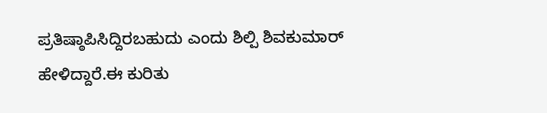ಪ್ರತಿಷ್ಠಾಪಿಸಿದ್ದಿರಬಹುದು ಎಂದು ಶಿಲ್ಪಿ ಶಿವಕುಮಾರ್ ಹೇಳಿದ್ದಾರೆ.ಈ ಕುರಿತು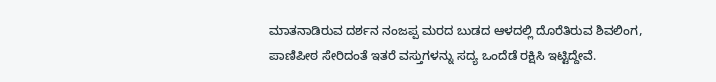ಮಾತನಾಡಿರುವ ದರ್ಶನ ನಂಜಪ್ಪ ಮರದ ಬುಡದ ಆಳದಲ್ಲಿ ದೊರೆತಿರುವ ಶಿವಲಿಂಗ, ಪಾಣಿಪೀಠ ಸೇರಿದಂತೆ ಇತರೆ ವಸ್ತುಗಳನ್ನು ಸದ್ಯ ಒಂದೆಡೆ ರಕ್ಷಿಸಿ ಇಟ್ಟಿದ್ದೇವೆ.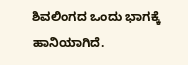ಶಿವಲಿಂಗದ ಒಂದು ಭಾಗಕ್ಕೆ ಹಾನಿಯಾಗಿದೆ.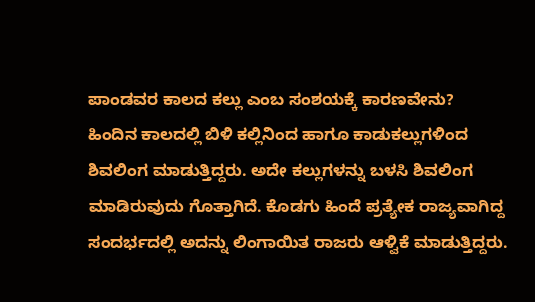ಪಾಂಡವರ ಕಾಲದ ಕಲ್ಲು ಎಂಬ ಸಂಶಯಕ್ಕೆ ಕಾರಣವೇನು?
ಹಿಂದಿನ ಕಾಲದಲ್ಲಿ ಬಿಳಿ ಕಲ್ಲಿನಿಂದ ಹಾಗೂ ಕಾಡುಕಲ್ಲುಗಳಿಂದ ಶಿವಲಿಂಗ ಮಾಡುತ್ತಿದ್ದರು. ಅದೇ ಕಲ್ಲುಗಳನ್ನು ಬಳಸಿ ಶಿವಲಿಂಗ ಮಾಡಿರುವುದು ಗೊತ್ತಾಗಿದೆ. ಕೊಡಗು ಹಿಂದೆ ಪ್ರತ್ಯೇಕ ರಾಜ್ಯವಾಗಿದ್ದ ಸಂದರ್ಭದಲ್ಲಿ ಅದನ್ನು ಲಿಂಗಾಯಿತ ರಾಜರು ಆಳ್ವಿಕೆ ಮಾಡುತ್ತಿದ್ದರು.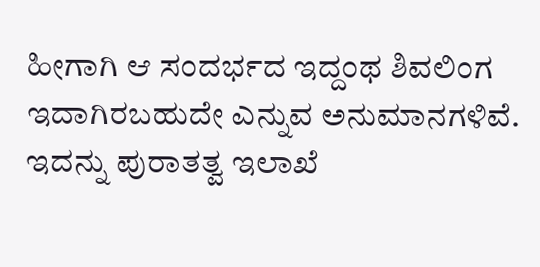ಹೀಗಾಗಿ ಆ ಸಂದರ್ಭದ ಇದ್ದಂಥ ಶಿವಲಿಂಗ ಇದಾಗಿರಬಹುದೇ ಎನ್ನುವ ಅನುಮಾನಗಳಿವೆ. ಇದನ್ನು ಪುರಾತತ್ವ ಇಲಾಖೆ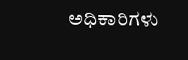ಅಧಿಕಾರಿಗಳು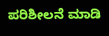ಪರಿಶೀಲನೆ ಮಾಡಿ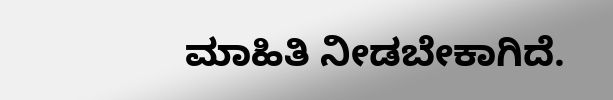ಮಾಹಿತಿ ನೀಡಬೇಕಾಗಿದೆ.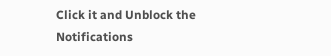Click it and Unblock the Notifications